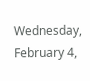Wednesday, February 4,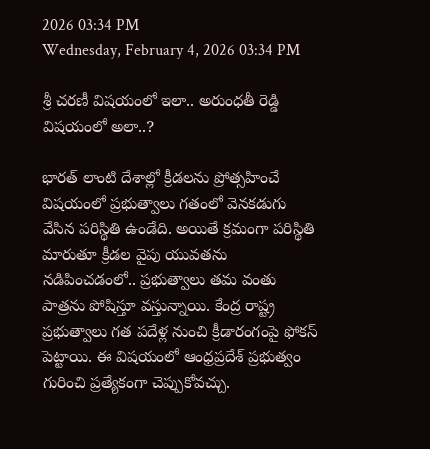2026 03:34 PM
Wednesday, February 4, 2026 03:34 PM

శ్రీ చరణీ విషయంలో ఇలా.. అరుంధతీ రెడ్డి విషయంలో అలా..?

భారత్ లాంటి దేశాల్లో క్రీడలను ప్రోత్సహించే విషయంలో ప్రభుత్వాలు గతంలో వెనకడుగు వేసిన పరిస్థితి ఉండేది. అయితే క్రమంగా పరిస్థితి మారుతూ క్రీడల వైపు యువతను నడిపించడంలో.. ప్రభుత్వాలు తమ వంతు పాత్రను పోషిస్తూ వస్తున్నాయి. కేంద్ర రాష్ట్ర ప్రభుత్వాలు గత పదేళ్ల నుంచి క్రీడారంగంపై ఫోకస్ పెట్టాయి. ఈ విషయంలో ఆంధ్రప్రదేశ్ ప్రభుత్వం గురించి ప్రత్యేకంగా చెప్పుకోవచ్చు.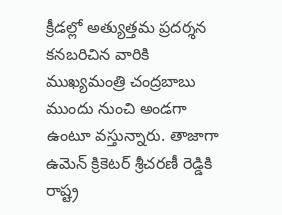క్రీడల్లో అత్యుత్తమ ప్రదర్శన కనబరిచిన వారికి ముఖ్యమంత్రి చంద్రబాబు ముందు నుంచి అండగా ఉంటూ వస్తున్నారు. తాజాగా ఉమెన్ క్రికెటర్ శ్రీచరణీ రెడ్డికి రాష్ట్ర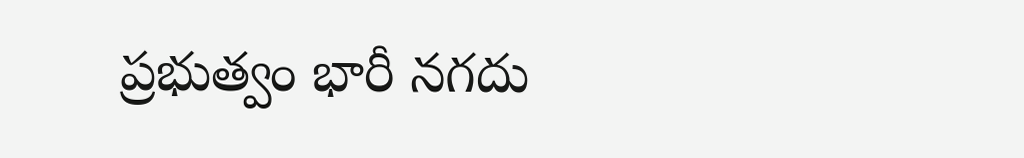ప్రభుత్వం భారీ నగదు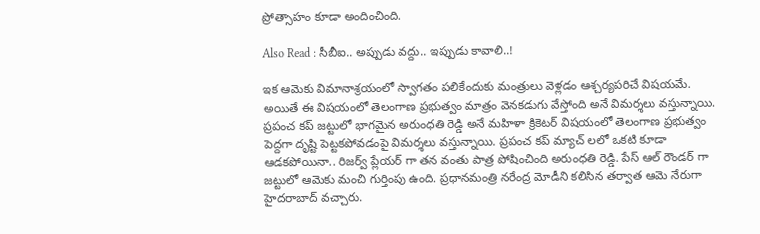ప్రోత్సాహం కూడా అందించింది.

Also Read : సీబీఐ.. అప్పుడు వద్దు.. ఇప్పుడు కావాలి..!

ఇక ఆమెకు విమానాశ్రయంలో స్వాగతం పలికేందుకు మంత్రులు వెళ్లడం ఆశ్చర్యపరిచే విషయమే. అయితే ఈ విషయంలో తెలంగాణ ప్రభుత్వం మాత్రం వెనకడుగు వేస్తోంది అనే విమర్శలు వస్తున్నాయి. ప్రపంచ కప్ జట్టులో భాగమైన అరుంధతి రెడ్డి అనే మహిళా క్రికెటర్ విషయంలో తెలంగాణ ప్రభుత్వం పెద్దగా దృష్టి పెట్టకపోవడంపై విమర్శలు వస్తున్నాయి. ప్రపంచ కప్ మ్యాచ్ లలో ఒకటి కూడా ఆడకపోయినా.. రిజర్వ్ ప్లేయర్ గా తన వంతు పాత్ర పోషించింది అరుంధతి రెడ్డి. పేస్ ఆల్ రౌండర్ గా జట్టులో ఆమెకు మంచి గుర్తింపు ఉంది. ప్రధానమంత్రి నరేంద్ర మోడీని కలిసిన తర్వాత ఆమె నేరుగా హైదరాబాద్ వచ్చారు.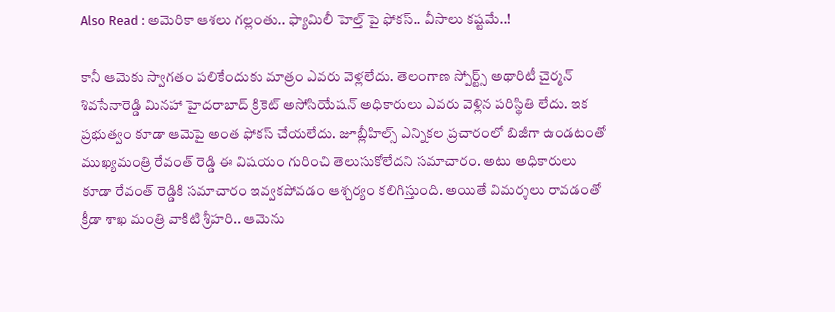Also Read : అమెరికా ఆశలు గల్లంతు.. ఫ్యామిలీ హెల్త్ పై ఫోకస్.. వీసాలు కష్టమే..!

కానీ ఆమెకు స్వాగతం పలికేందుకు మాత్రం ఎవరు వెళ్లలేదు. తెలంగాణ స్పోర్ట్స్ అథారిటీ చైర్మన్ శివసేనారెడ్డి మినహా హైదరాబాద్ క్రికెట్ అసోసియేషన్ అధికారులు ఎవరు వెళ్లిన పరిస్థితి లేదు. ఇక ప్రభుత్వం కూడా ఆమెపై అంత ఫోకస్ చేయలేదు. జూబ్లీహిల్స్ ఎన్నికల ప్రచారంలో బిజీగా ఉండటంతో ముఖ్యమంత్రి రేవంత్ రెడ్డి ఈ విషయం గురించి తెలుసుకోలేదని సమాచారం. అటు అధికారులు కూడా రేవంత్ రెడ్డికి సమాచారం ఇవ్వకపోవడం ఆశ్చర్యం కలిగిస్తుంది. అయితే విమర్శలు రావడంతో క్రీడా శాఖ మంత్రి వాకిటి శ్రీహరి.. ఆమెను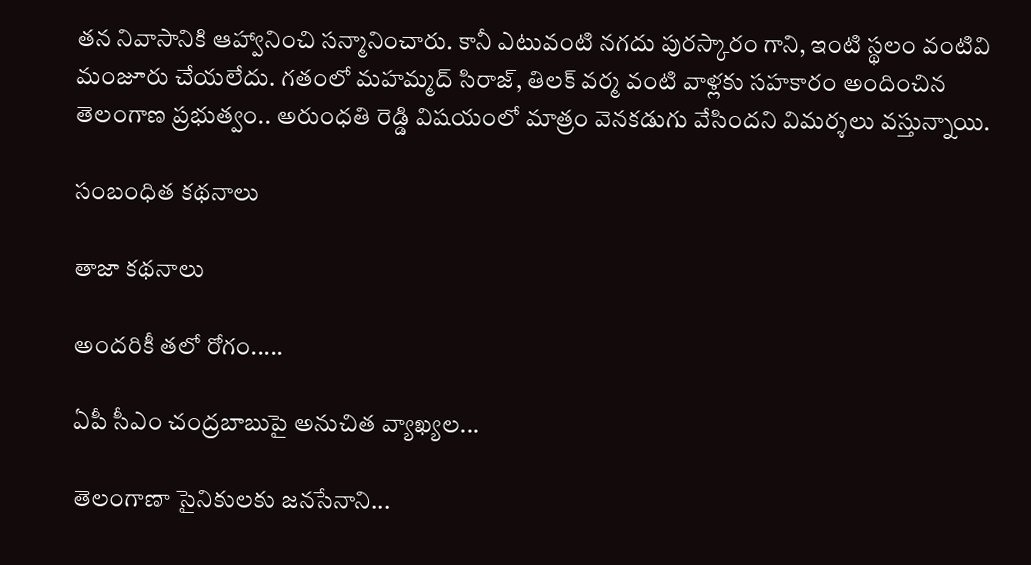తన నివాసానికి ఆహ్వానించి సన్మానించారు. కానీ ఎటువంటి నగదు పురస్కారం గాని, ఇంటి స్థలం వంటివి మంజూరు చేయలేదు. గతంలో మహమ్మద్ సిరాజ్, తిలక్ వర్మ వంటి వాళ్లకు సహకారం అందించిన తెలంగాణ ప్రభుత్వం.. అరుంధతి రెడ్డి విషయంలో మాత్రం వెనకడుగు వేసిందని విమర్శలు వస్తున్నాయి.

సంబంధిత కథనాలు

తాజా కథనాలు

అందరికీ తలో రోగం.....

ఏపీ సీఎం చంద్రబాబుపై అనుచిత వ్యాఖ్యల...

తెలంగాణా సైనికులకు జనసేనాని...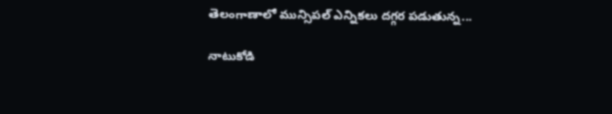తెలంగాణాలో మున్సిపల్ ఎన్నికలు దగ్గర పడుతున్న...

నాటుకోడి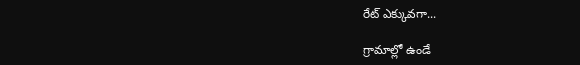రేట్ ఎక్కువగా...

గ్రామాల్లో ఉండే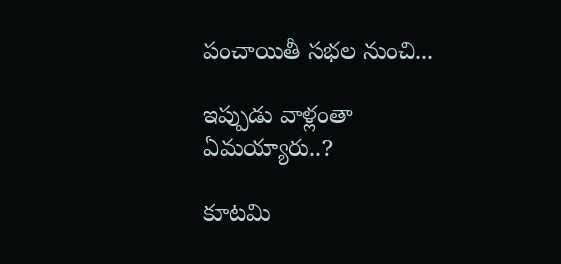పంచాయితీ సభల నుంచి...

ఇప్పుడు వాళ్లంతా ఏమయ్యారు..?

కూటమి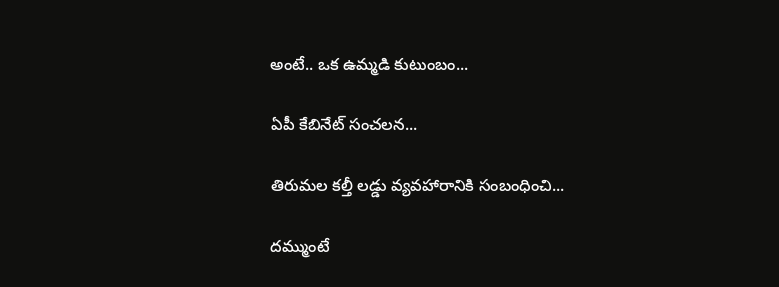అంటే.. ఒక ఉమ్మడి కుటుంబం...

ఏపీ కేబినేట్ సంచలన...

తిరుమల కల్తీ లడ్డు వ్యవహారానికి సంబంధించి...

దమ్ముంటే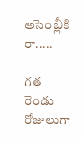అసెంబ్లీకి రా.....

గత రెండు రోజులుగా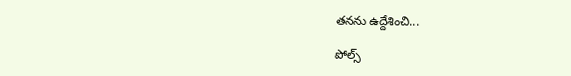తనను ఉద్దేశించి...

పోల్స్